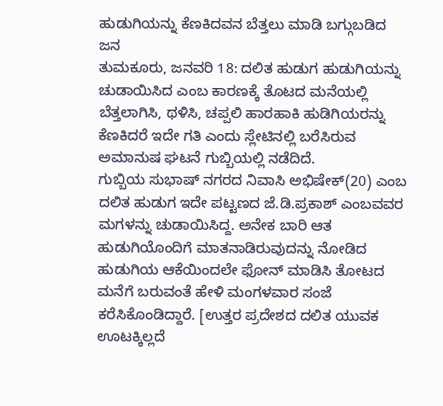ಹುಡುಗಿಯನ್ನು ಕೆಣಕಿದವನ ಬೆತ್ತಲು ಮಾಡಿ ಬಗ್ಗುಬಡಿದ ಜನ
ತುಮಕೂರು, ಜನವರಿ 18: ದಲಿತ ಹುಡುಗ ಹುಡುಗಿಯನ್ನು ಚುಡಾಯಿಸಿದ ಎಂಬ ಕಾರಣಕ್ಕೆ ತೊಟದ ಮನೆಯಲ್ಲಿ ಬೆತ್ತಲಾಗಿಸಿ, ಥಳಿಸಿ, ಚಪ್ಪಲಿ ಹಾರಹಾಕಿ ಹುಡಿಗಿಯರನ್ನು ಕೆಣಕಿದರೆ ಇದೇ ಗತಿ ಎಂದು ಸ್ಲೇಟಿನಲ್ಲಿ ಬರೆಸಿರುವ ಅಮಾನುಷ ಘಟನೆ ಗುಬ್ಬಿಯಲ್ಲಿ ನಡೆದಿದೆ.
ಗುಬ್ಬಿಯ ಸುಭಾಷ್ ನಗರದ ನಿವಾಸಿ ಅಭಿಷೇಕ್(20) ಎಂಬ ದಲಿತ ಹುಡುಗ ಇದೇ ಪಟ್ಟಣದ ಜೆ.ಡಿ.ಪ್ರಕಾಶ್ ಎಂಬವವರ ಮಗಳನ್ನು ಚುಡಾಯಿಸಿದ್ದ. ಅನೇಕ ಬಾರಿ ಆತ ಹುಡುಗಿಯೊಂದಿಗೆ ಮಾತನಾಡಿರುವುದನ್ನು ನೋಡಿದ ಹುಡುಗಿಯ ಆಕೆಯಿಂದಲೇ ಫೋನ್ ಮಾಡಿಸಿ ತೋಟದ ಮನೆಗೆ ಬರುವಂತೆ ಹೇಳಿ ಮಂಗಳವಾರ ಸಂಜೆ ಕರೆಸಿಕೊಂಡಿದ್ದಾರೆ. [ಉತ್ತರ ಪ್ರದೇಶದ ದಲಿತ ಯುವಕ ಊಟಕ್ಕಿಲ್ಲದೆ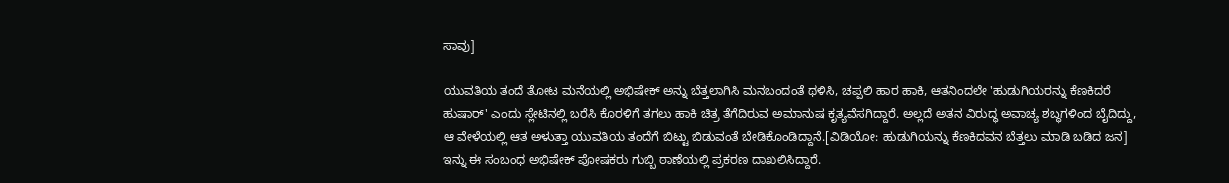ಸಾವು]

ಯುವತಿಯ ತಂದೆ ತೋಟ ಮನೆಯಲ್ಲಿ ಅಭಿಷೇಕ್ ಅನ್ನು ಬೆತ್ತಲಾಗಿಸಿ ಮನಬಂದಂತೆ ಥಳಿಸಿ, ಚಪ್ಪಲಿ ಹಾರ ಹಾಕಿ, ಆತನಿಂದಲೇ 'ಹುಡುಗಿಯರನ್ನು ಕೆಣಕಿದರೆ ಹುಷಾರ್' ಎಂದು ಸ್ಲೇಟಿನಲ್ಲಿ ಬರೆಸಿ ಕೊರಳಿಗೆ ತಗಲು ಹಾಕಿ ಚಿತ್ರ ತೆಗೆದಿರುವ ಅಮಾನುಷ ಕೃತ್ಯವೆಸಗಿದ್ದಾರೆ. ಅಲ್ಲದೆ ಅತನ ವಿರುದ್ಧ ಅವಾಚ್ಯ ಶಬ್ಧಗಳಿಂದ ಬೈದಿದ್ದು, ಆ ವೇಳೆಯಲ್ಲಿ ಆತ ಅಳುತ್ತಾ ಯುವತಿಯ ತಂದೆಗೆ ಬಿಟ್ಟು ಬಿಡುವಂತೆ ಬೇಡಿಕೊಂಡಿದ್ದಾನೆ.[ವಿಡಿಯೋ: ಹುಡುಗಿಯನ್ನು ಕೆಣಕಿದವನ ಬೆತ್ತಲು ಮಾಡಿ ಬಡಿದ ಜನ]
ಇನ್ನು ಈ ಸಂಬಂಧ ಅಭಿಷೇಕ್ ಪೋಷಕರು ಗುಬ್ಬಿ ಠಾಣೆಯಲ್ಲಿ ಪ್ರಕರಣ ದಾಖಲಿಸಿದ್ದಾರೆ.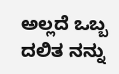ಅಲ್ಲದೆ ಒಬ್ಬ ದಲಿತ ನನ್ನು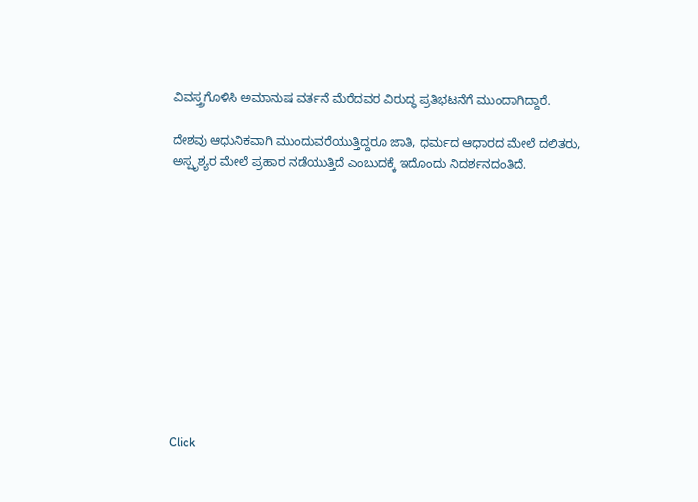ವಿವಸ್ತ್ರಗೊಳಿಸಿ ಅಮಾನುಷ ವರ್ತನೆ ಮೆರೆದವರ ವಿರುದ್ಧ ಪ್ರತಿಭಟನೆಗೆ ಮುಂದಾಗಿದ್ದಾರೆ.

ದೇಶವು ಆಧುನಿಕವಾಗಿ ಮುಂದುವರೆಯುತ್ತಿದ್ದರೂ ಜಾತಿ, ಧರ್ಮದ ಆಧಾರದ ಮೇಲೆ ದಲಿತರು, ಅಸ್ಪೃಶ್ಯರ ಮೇಲೆ ಪ್ರಹಾರ ನಡೆಯುತ್ತಿದೆ ಎಂಬುದಕ್ಕೆ ಇದೊಂದು ನಿದರ್ಶನದಂತಿದೆ.












Click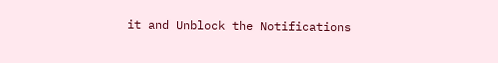it and Unblock the Notifications